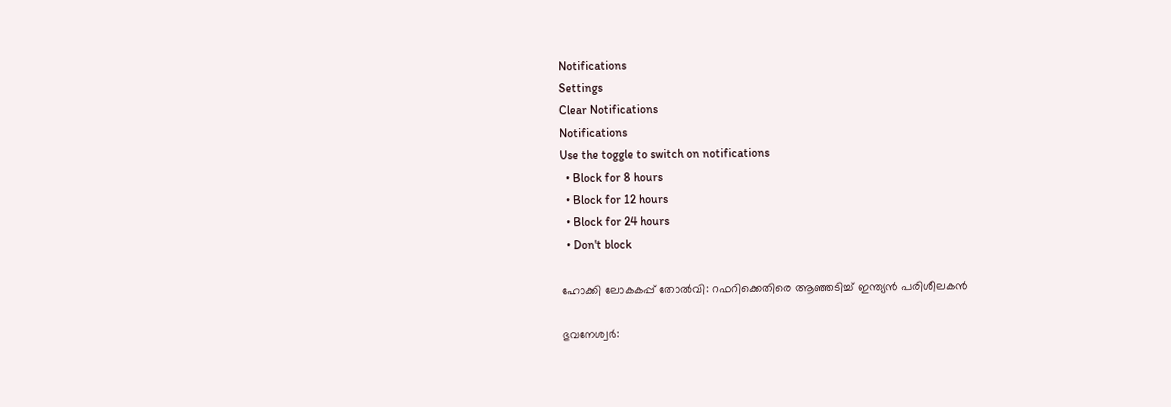Notifications
Settings
Clear Notifications
Notifications
Use the toggle to switch on notifications
  • Block for 8 hours
  • Block for 12 hours
  • Block for 24 hours
  • Don't block

ഹോക്കി ലോകകപ്പ് തോല്‍വി: റഫറിക്കെതിരെ ആഞ്ഞടിച്ച് ഇന്ത്യന്‍ പരിശീലകന്‍

ഭുവനേശ്വര്‍: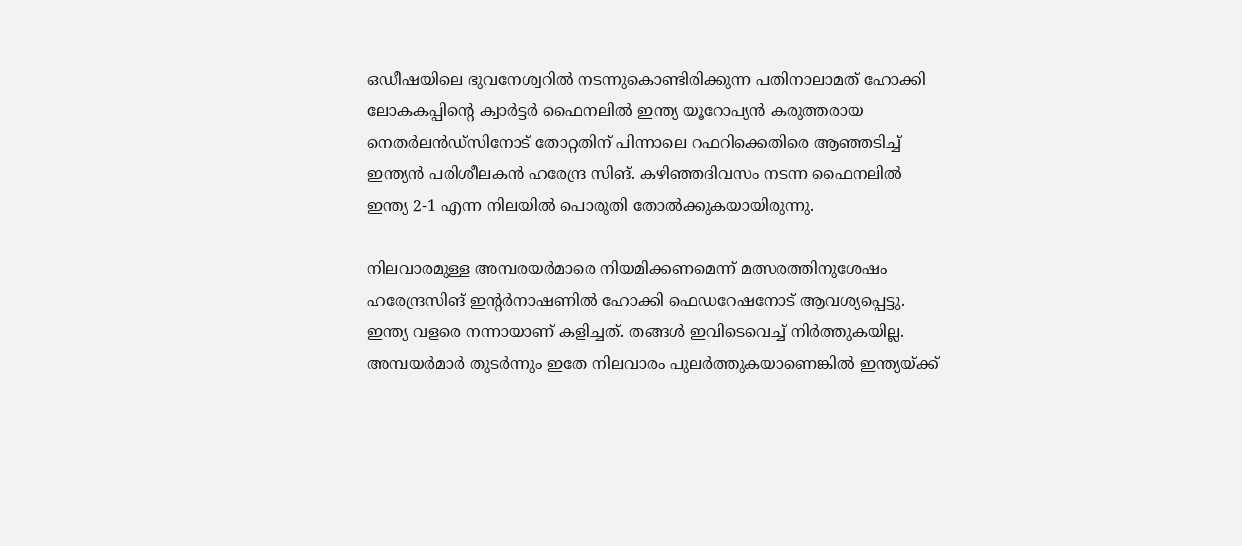ഒഡീഷയിലെ ഭുവനേശ്വറില്‍ നടന്നുകൊണ്ടിരിക്കുന്ന പതിനാലാമത് ഹോക്കി ലോകകപ്പിന്റെ ക്വാര്‍ട്ടര്‍ ഫൈനലില്‍ ഇന്ത്യ യൂറോപ്യന്‍ കരുത്തരായ നെതര്‍ലന്‍ഡ്‌സിനോട് തോറ്റതിന് പിന്നാലെ റഫറിക്കെതിരെ ആഞ്ഞടിച്ച് ഇന്ത്യന്‍ പരിശീലകന്‍ ഹരേന്ദ്ര സിങ്. കഴിഞ്ഞദിവസം നടന്ന ഫൈനലില്‍ ഇന്ത്യ 2-1 എന്ന നിലയില്‍ പൊരുതി തോല്‍ക്കുകയായിരുന്നു.

നിലവാരമുള്ള അമ്പരയര്‍മാരെ നിയമിക്കണമെന്ന് മത്സരത്തിനുശേഷം ഹരേന്ദ്രസിങ് ഇന്റര്‍നാഷണില്‍ ഹോക്കി ഫെഡറേഷനോട് ആവശ്യപ്പെട്ടു. ഇന്ത്യ വളരെ നന്നായാണ് കളിച്ചത്. തങ്ങള്‍ ഇവിടെവെച്ച് നിര്‍ത്തുകയില്ല. അമ്പയര്‍മാര്‍ തുടര്‍ന്നും ഇതേ നിലവാരം പുലര്‍ത്തുകയാണെങ്കില്‍ ഇന്ത്യയ്ക്ക്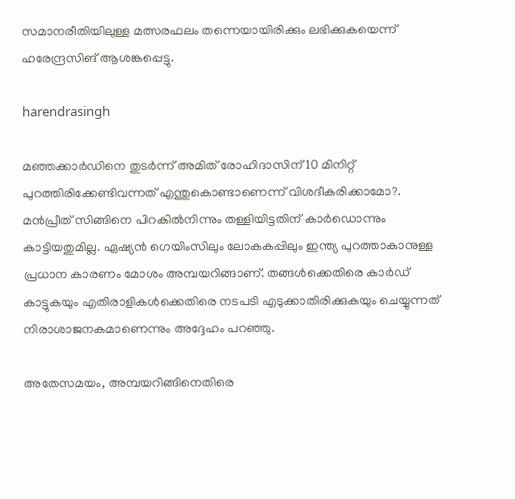സമാനരീതിയിലുള്ള മത്സരഫലം തന്നെയായിരിക്കും ലഭിക്കുകയെന്ന് ഹരേന്ദ്രസിങ് ആശങ്കപ്പെട്ടു.

harendrasingh

മഞ്ഞക്കാര്‍ഡിനെ തുടര്‍ന്ന് അമിത് രോഹിദാസിന് 10 മിനിറ്റ് പുറത്തിരിക്കേണ്ടിവന്നത് എന്തുകൊണ്ടാണെന്ന് വിശദീകരിക്കാമോ?. മന്‍പ്രീത് സിങ്ങിനെ പിറകില്‍നിന്നും തള്ളിയിട്ടതിന് കാര്‍ഡൊന്നും കാട്ടിയതുമില്ല. ഏഷ്യന്‍ ഗെയിംസിലും ലോകകപ്പിലും ഇന്ത്യ പുറത്താകാനുള്ള പ്രധാന കാരണം മോശം അമ്പയറിങ്ങാണ്. തങ്ങള്‍ക്കെതിരെ കാര്‍ഡ് കാട്ടുകയും എതിരാളികള്‍ക്കെതിരെ നടപടി എടുക്കാതിരിക്കുകയും ചെയ്യുന്നത് നിരാശാജനകമാണെന്നും അദ്ദേഹം പറഞ്ഞു.

അതേസമയം, അമ്പയറിങ്ങിനെതിരെ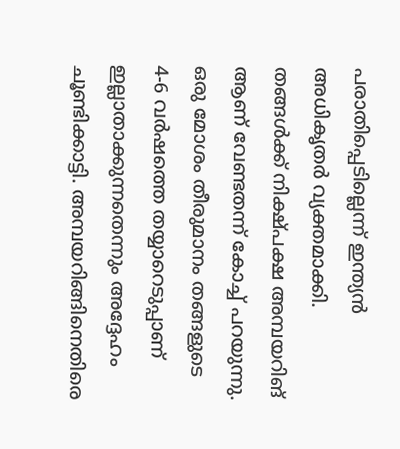പരാതിപ്പെടില്ലെന്ന് ഇന്ത്യന്‍ അധികൃതര്‍ വ്യക്തമാക്കി. തങ്ങള്‍ക്ക് നിക്ഷ്പക്ഷ അമ്പയറിങ് ആണ് വേണ്ടതന്ന് കോച്ച് പറയുന്നു. ഒരു മോശം തീരുമാനം തങ്ങളുടെ 4-6 വര്‍ഷത്തെ തയ്യാറെടുപ്പാണ് ഇല്ലാതാക്കുന്നതെന്നും അദ്ദേഹം ചൂണ്ടിക്കാട്ടി. അമ്പയറിങ്ങിനെതിരെ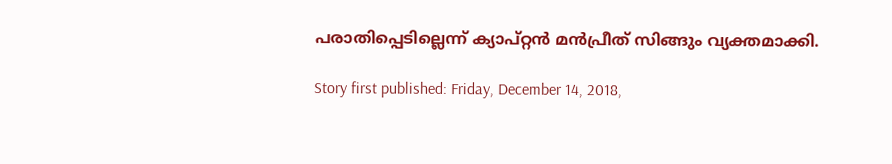പരാതിപ്പെടില്ലെന്ന് ക്യാപ്റ്റന്‍ മന്‍പ്രീത് സിങ്ങും വ്യക്തമാക്കി.

Story first published: Friday, December 14, 2018,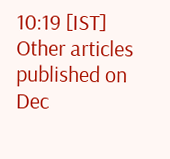10:19 [IST]
Other articles published on Dec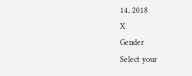14, 2018
X
Gender
Select your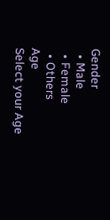Gender
  • Male
  • Female
  • Others
Age
Select your Age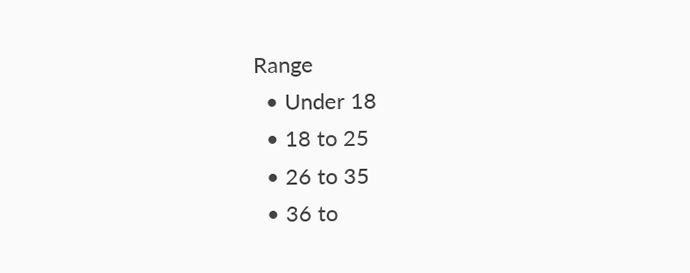Range
  • Under 18
  • 18 to 25
  • 26 to 35
  • 36 to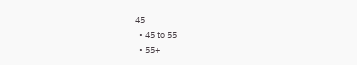45
  • 45 to 55
  • 55+